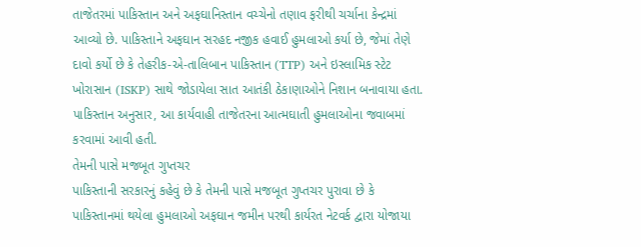તાજેતરમાં પાકિસ્તાન અને અફઘાનિસ્તાન વચ્ચેનો તણાવ ફરીથી ચર્ચાના કેન્દ્રમાં આવ્યો છે. પાકિસ્તાને અફઘાન સરહદ નજીક હવાઈ હુમલાઓ કર્યા છે, જેમાં તેણે દાવો કર્યો છે કે તેહરીક-એ-તાલિબાન પાકિસ્તાન (TTP) અને ઇસ્લામિક સ્ટેટ ખોરાસાન (ISKP) સાથે જોડાયેલા સાત આતંકી ઠેકાણાઓને નિશાન બનાવાયા હતા. પાકિસ્તાન અનુસાર, આ કાર્યવાહી તાજેતરના આત્મઘાતી હુમલાઓના જવાબમાં કરવામાં આવી હતી.
તેમની પાસે મજબૂત ગુપ્તચર
પાકિસ્તાની સરકારનું કહેવું છે કે તેમની પાસે મજબૂત ગુપ્તચર પુરાવા છે કે પાકિસ્તાનમાં થયેલા હુમલાઓ અફઘાન જમીન પરથી કાર્યરત નેટવર્ક દ્વારા યોજાયા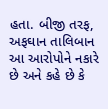હતા. બીજી તરફ, અફઘાન તાલિબાન આ આરોપોને નકારે છે અને કહે છે કે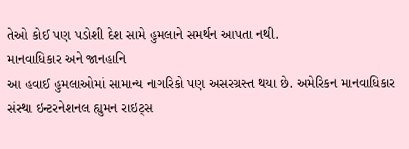તેઓ કોઈ પણ પડોશી દેશ સામે હુમલાને સમર્થન આપતા નથી.
માનવાધિકાર અને જાનહાનિ
આ હવાઈ હુમલાઓમાં સામાન્ય નાગરિકો પણ અસરગ્રસ્ત થયા છે. અમેરિકન માનવાધિકાર સંસ્થા ઇન્ટરનેશનલ હ્યુમન રાઇટ્સ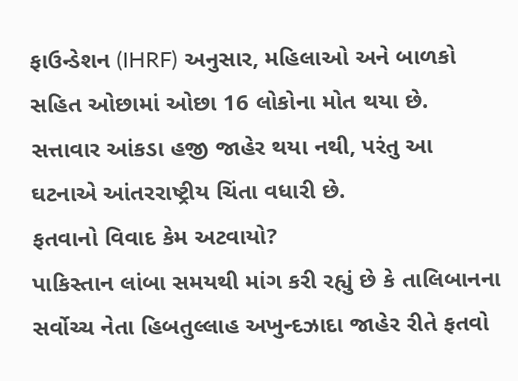ફાઉન્ડેશન (IHRF) અનુસાર, મહિલાઓ અને બાળકો સહિત ઓછામાં ઓછા 16 લોકોના મોત થયા છે. સત્તાવાર આંકડા હજી જાહેર થયા નથી, પરંતુ આ ઘટનાએ આંતરરાષ્ટ્રીય ચિંતા વધારી છે.
ફતવાનો વિવાદ કેમ અટવાયો?
પાકિસ્તાન લાંબા સમયથી માંગ કરી રહ્યું છે કે તાલિબાનના સર્વોચ્ચ નેતા હિબતુલ્લાહ અખુન્દઝાદા જાહેર રીતે ફતવો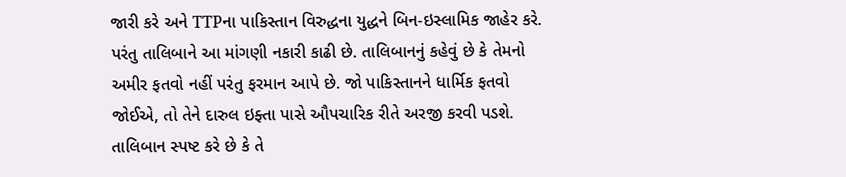જારી કરે અને TTPના પાકિસ્તાન વિરુદ્ધના યુદ્ધને બિન-ઇસ્લામિક જાહેર કરે. પરંતુ તાલિબાને આ માંગણી નકારી કાઢી છે. તાલિબાનનું કહેવું છે કે તેમનો અમીર ફતવો નહીં પરંતુ ફરમાન આપે છે. જો પાકિસ્તાનને ધાર્મિક ફતવો જોઈએ, તો તેને દારુલ ઇફ્તા પાસે ઔપચારિક રીતે અરજી કરવી પડશે. તાલિબાન સ્પષ્ટ કરે છે કે તે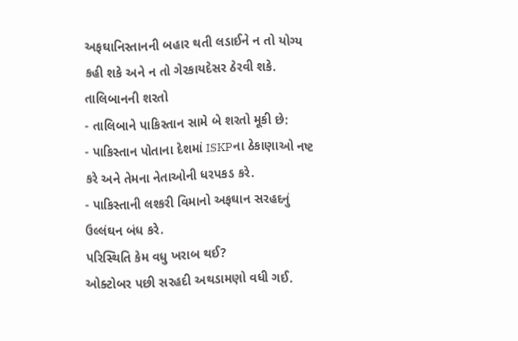અફઘાનિસ્તાનની બહાર થતી લડાઈને ન તો યોગ્ય કહી શકે અને ન તો ગેરકાયદેસર ઠેરવી શકે.
તાલિબાનની શરતો
- તાલિબાને પાકિસ્તાન સામે બે શરતો મૂકી છે:
- પાકિસ્તાન પોતાના દેશમાં ISKPના ઠેકાણાઓ નષ્ટ કરે અને તેમના નેતાઓની ધરપકડ કરે.
- પાકિસ્તાની લશ્કરી વિમાનો અફઘાન સરહદનું ઉલ્લંઘન બંધ કરે.
પરિસ્થિતિ કેમ વધુ ખરાબ થઈ?
ઓક્ટોબર પછી સરહદી અથડામણો વધી ગઈ.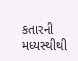કતારની મધ્યસ્થીથી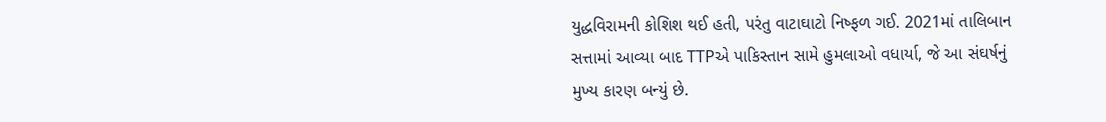યુદ્ધવિરામની કોશિશ થઈ હતી, પરંતુ વાટાઘાટો નિષ્ફળ ગઈ. 2021માં તાલિબાન સત્તામાં આવ્યા બાદ TTPએ પાકિસ્તાન સામે હુમલાઓ વધાર્યા, જે આ સંઘર્ષનું મુખ્ય કારણ બન્યું છે.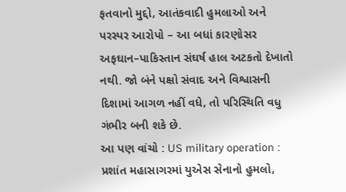ફતવાનો મુદ્દો, આતંકવાદી હુમલાઓ અને પરસ્પર આરોપો – આ બધાં કારણોસર અફઘાન–પાકિસ્તાન સંઘર્ષ હાલ અટકતો દેખાતો નથી. જો બંને પક્ષો સંવાદ અને વિશ્વાસની દિશામાં આગળ નહીં વધે, તો પરિસ્થિતિ વધુ ગંભીર બની શકે છે.
આ પણ વાંચો : US military operation : પ્રશાંત મહાસાગરમાં યુએસ સેનાનો હુમલો,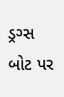ડ્રગ્સ બોટ પર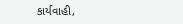કાર્યવાહી,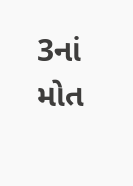3નાં મોત